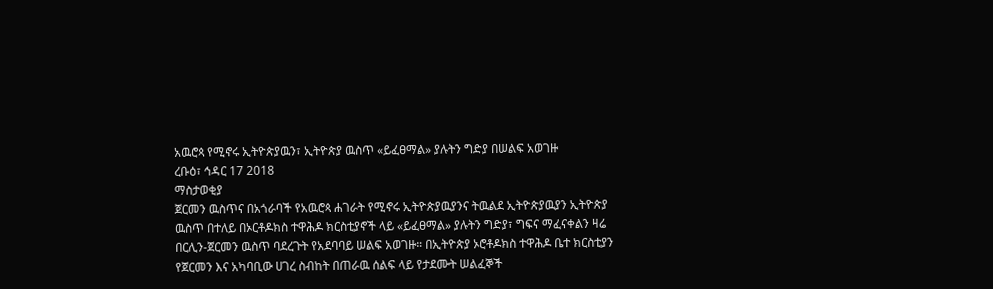አዉሮጳ የሚኖሩ ኢትዮጵያዉን፣ ኢትዮጵያ ዉስጥ «ይፈፀማል» ያሉትን ግድያ በሠልፍ አወገዙ
ረቡዕ፣ ኅዳር 17 2018
ማስታወቂያ
ጀርመን ዉስጥና በአጎራባች የአዉሮጳ ሐገራት የሚኖሩ ኢትዮጵያዉያንና ትዉልደ ኢትዮጵያዉያን ኢትዮጵያ ዉስጥ በተለይ በኦርቶዶክስ ተዋሕዶ ክርስቲያኖች ላይ «ይፈፀማል» ያሉትን ግድያ፣ ግፍና ማፈናቀልን ዛሬ በርሊን-ጀርመን ዉስጥ ባደረጉት የአደባባይ ሠልፍ አወገዙ። በኢትዮጵያ ኦሮቶዶክስ ተዋሕዶ ቤተ ክርስቲያን የጀርመን እና አካባቢው ሀገረ ስብከት በጠራዉ ሰልፍ ላይ የታደሙት ሠልፈኞች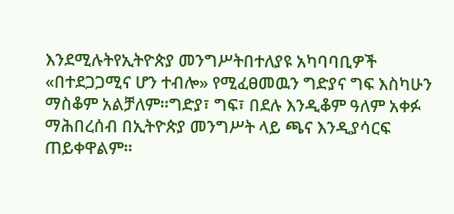እንደሚሉትየኢትዮጵያ መንግሥትበተለያዩ አካባባቢዎች «በተደጋጋሚና ሆን ተብሎ» የሚፈፀመዉን ግድያና ግፍ እስካሁን ማስቆም አልቻለም።ግድያ፣ ግፍ፣ በደሉ እንዲቆም ዓለም አቀፉ ማሕበረሰብ በኢትዮጵያ መንግሥት ላይ ጫና እንዲያሳርፍ ጠይቀዋልም።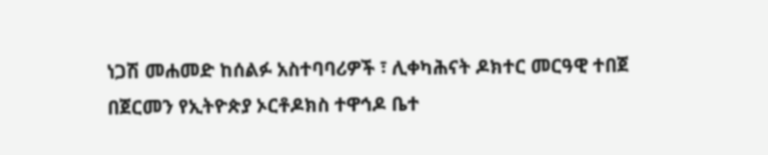ነጋሽ መሐመድ ከሰልፉ አስተባባሪዎች ፣ ሊቀካሕናት ዶክተር መርዓዊ ተበጀ በጀርመን የኢትዮጵያ ኦርቶዶክስ ተዋኅዶ ቤተ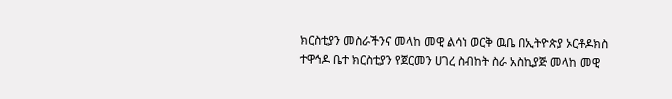ክርስቲያን መስራችንና መላከ መዊ ልሳነ ወርቅ ዉቤ በኢትዮጵያ ኦርቶዶክስ ተዋኅዶ ቤተ ክርስቲያን የጀርመን ሀገረ ስብከት ስራ አስኪያጅ መላከ መዊ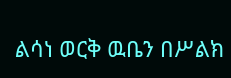ልሳነ ወርቅ ዉቤን በሥልክ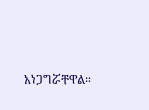አነጋግሯቸዋል።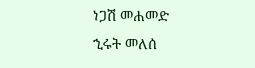ነጋሽ መሐመድ
ኂሩት መለሰ